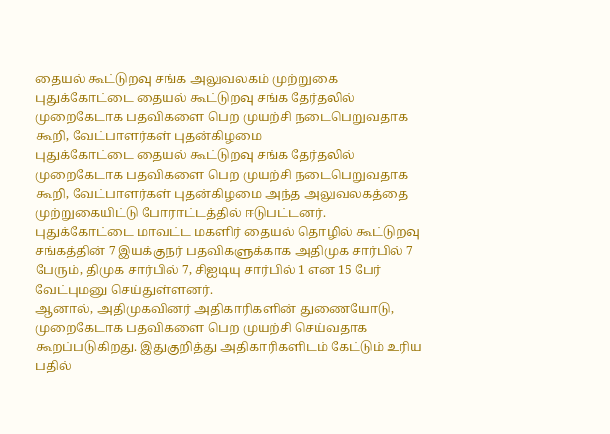தையல் கூட்டுறவு சங்க அலுவலகம் முற்றுகை
புதுக்கோட்டை தையல் கூட்டுறவு சங்க தேர்தலில் முறைகேடாக பதவிகளை பெற முயற்சி நடைபெறுவதாக கூறி, வேட்பாளர்கள் புதன்கிழமை
புதுக்கோட்டை தையல் கூட்டுறவு சங்க தேர்தலில் முறைகேடாக பதவிகளை பெற முயற்சி நடைபெறுவதாக கூறி, வேட்பாளர்கள் புதன்கிழமை அந்த அலுவலகத்தை முற்றுகையிட்டு போராட்டத்தில் ஈடுபட்டனர்.
புதுக்கோட்டை மாவட்ட மகளிர் தையல் தொழில் கூட்டுறவு சங்கத்தின் 7 இயக்குநர் பதவிகளுக்காக அதிமுக சார்பில் 7 பேரும், திமுக சார்பில் 7, சிஐடியு சார்பில் 1 என 15 பேர் வேட்புமனு செய்துள்ளனர்.
ஆனால், அதிமுகவினர் அதிகாரிகளின் துணையோடு, முறைகேடாக பதவிகளை பெற முயற்சி செய்வதாக கூறப்படுகிறது. இதுகுறித்து அதிகாரிகளிடம் கேட்டும் உரிய பதில்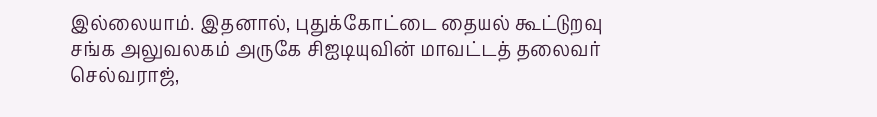இல்லையாம். இதனால், புதுக்கோட்டை தையல் கூட்டுறவு சங்க அலுவலகம் அருகே சிஐடியுவின் மாவட்டத் தலைவர் செல்வராஜ்,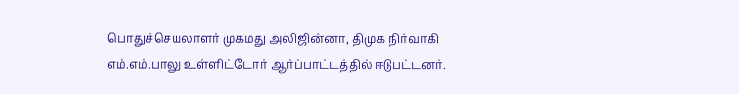பொதுச்செயலாளர் முகமது அலிஜின்னா, திமுக நிர்வாகி எம்.எம்.பாலு உள்ளிட்டோர் ஆர்ப்பாட்டத்தில் ஈடுபட்டனர்.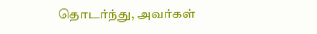தொடர்ந்து, அவர்கள்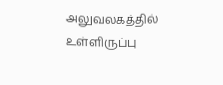அலுவலகத்தில் உள்ளிருப்பு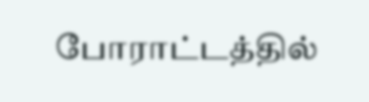போராட்டத்தில்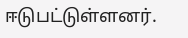ஈடுபட்டுள்ளனர்.